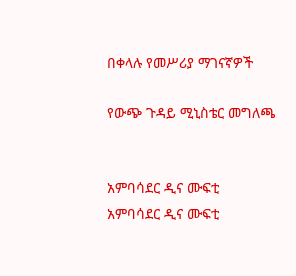በቀላሉ የመሥሪያ ማገናኛዎች

የውጭ ጉዳይ ሚኒስቴር መግለጫ


አምባሳደር ዲና ሙፍቲ
አምባሳደር ዲና ሙፍቲ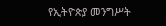የኢትዮጵያ መንግሥት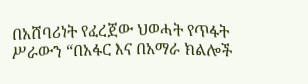በአሸባሪነት የፈረጀው ህወሓት የጥፋት ሥራውን “በአፋር እና በአማራ ክልሎች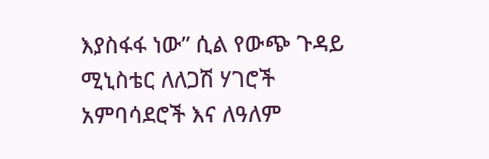እያስፋፋ ነው” ሲል የውጭ ጉዳይ ሚኒስቴር ለለጋሽ ሃገሮች አምባሳደሮች እና ለዓለም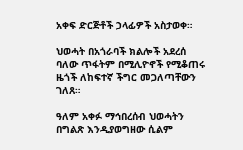አቀፍ ድርጅቶች ኃላፊዎች አስታወቀ።

ህወሓት በአጎራባች ክልሎች አደረሰ ባለው ጥፋትም በሚሊዮኖች የሚቆጠሩ ዜጎች ለከፍተኛ ችግር መጋለጣቸውን ገለጸ።

ዓለም አቀፉ ማኅበረሰብ ህወሓትን በግልጽ እንዲያወግዘው ሲልም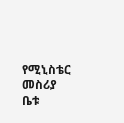የሚኒስቴር መስሪያ ቤቱ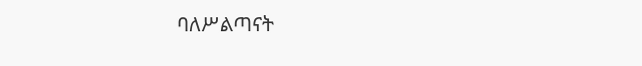ባለሥልጣናት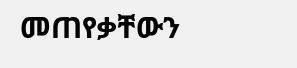መጠየቃቸውን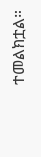ተመልክቷል።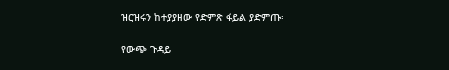ዝርዝሩን ከተያያዘው የድምጽ ፋይል ያድምጡ፡

የውጭ ጉዳይ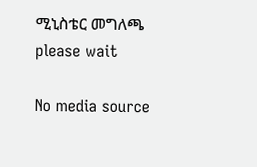ሚኒስቴር መግለጫ
please wait

No media source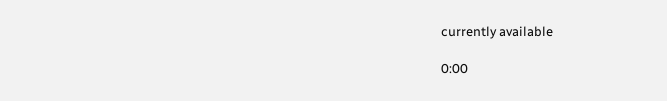currently available

0:00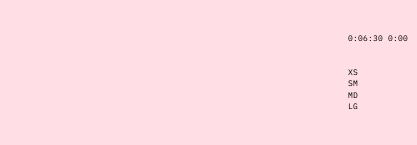0:06:30 0:00


XS
SM
MD
LG